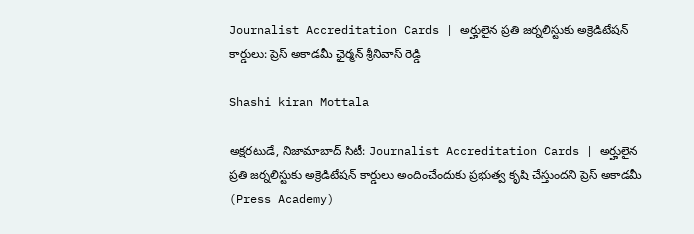Journalist Accreditation Cards | అర్హులైన ప్రతి జర్నలిస్టుకు అక్రెడిటేషన్ కార్డులు: ప్రెస్ అకాడమీ ఛైర్మన్ శ్రీనివాస్ రెడ్డి

Shashi kiran Mottala

అక్షరటుడే, నిజామాబాద్ సిటీ: Journalist Accreditation Cards | అర్హులైన ప్రతి జర్నలిస్టుకు అక్రెడిటేషన్ కార్డులు అందించేందుకు ప్రభుత్వ కృషి చేస్తుందని ప్రెస్ అకాడమీ (Press Academy)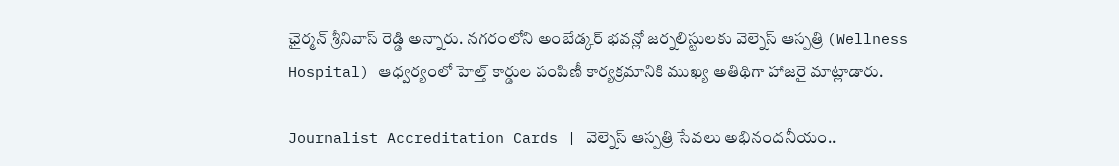ఛైర్మన్ శ్రీనివాస్ రెడ్డి అన్నారు. నగరంలోని అంబేడ్కర్ భవన్లో జర్నలిస్టులకు వెల్నెస్ ఆస్పత్రి (Wellness Hospital) ఆధ్వర్యంలో హెల్త్ కార్డుల పంపిణీ కార్యక్రమానికి ముఖ్య అతిథిగా హాజరై మాట్లాడారు.

Journalist Accreditation Cards | వెల్నెస్ ఆస్పత్రి సేవలు అభినందనీయం..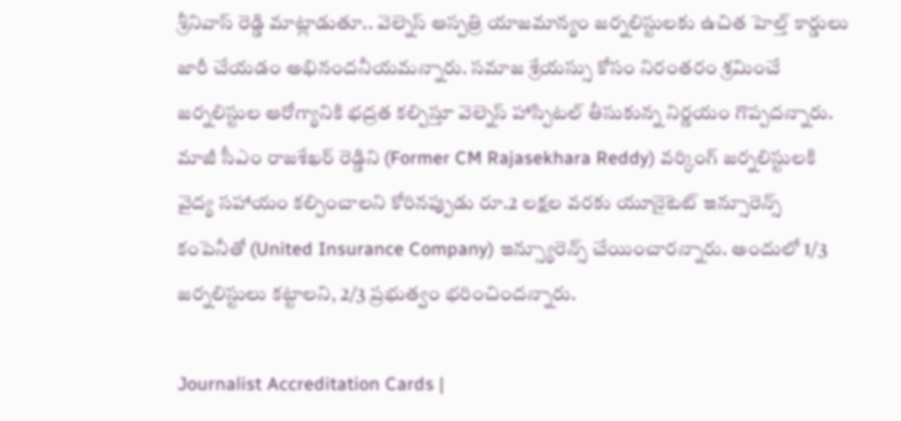శ్రీనివాస్ రెడ్డి మాట్లాడుతూ.. వెల్నెస్ ఆస్పత్రి యాజమాన్యం జర్నలిస్టులకు ఉచిత హెల్త్ కార్డులు జారీ చేయడం అభినందనీయమన్నారు. సమాజ శ్రేయస్సు కోసం నిరంతరం శ్రమించే జర్నలిస్టుల ఆరోగ్యానికి భద్రత కల్పిస్తూ వెల్నెస్ హాస్పిటల్ తీసుకున్న నిర్ణయం గొప్పదన్నారు. మాజీ సీఎం రాజశేఖర్ రెడ్డిని (Former CM Rajasekhara Reddy) వర్కింగ్ జర్నలిస్టులకి వైద్య సహాయం కల్పించాలని కోరినప్పుడు రూ.2 లక్షల వరకు యూనైటెట్ ఇన్సూరెన్స్ కంపెనీతో (United Insurance Company) ఇన్స్యూరెన్స్ చేయించారన్నారు. అందులో 1/3 జర్నలిస్టులు కట్టాలని, 2/3 ప్రభుత్వం భరించిందన్నారు.

Journalist Accreditation Cards |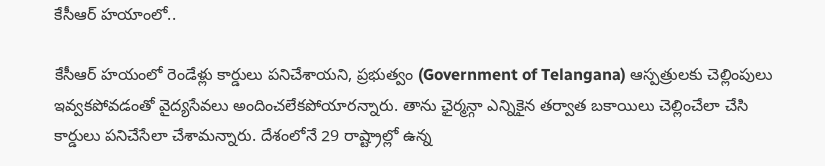కేసీఆర్ హయాంలో..

కేసీఆర్ హయంలో రెండేళ్లు కార్డులు పనిచేశాయని, ప్రభుత్వం (Government of Telangana) ఆస్పత్రులకు చెల్లింపులు ఇవ్వకపోవడంతో వైద్యసేవలు అందించలేకపోయారన్నారు. తాను ఛైర్మన్గా ఎన్నికైన తర్వాత బకాయిలు చెల్లించేలా చేసి కార్డులు పనిచేసేలా చేశామన్నారు. దేశంలోనే 29 రాష్ట్రాల్లో ఉన్న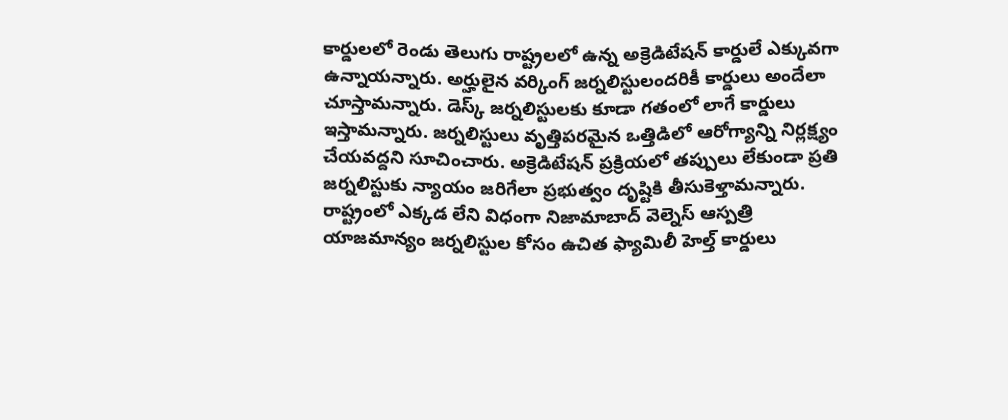కార్డులలో రెండు తెలుగు రాష్ట్రలలో ఉన్న అక్రెడిటేషన్ కార్డులే ఎక్కువగా ఉన్నాయన్నారు. అర్హులైన వర్కింగ్ జర్నలిస్టులందరికీ కార్డులు అందేలా చూస్తామన్నారు. డెస్క్ జర్నలిస్టులకు కూడా గతంలో లాగే కార్డులు ఇస్తామన్నారు. జర్నలిస్టులు వృత్తిపరమైన ఒత్తిడిలో ఆరోగ్యాన్ని నిర్లక్ష్యం చేయవద్దని సూచించారు. అక్రెడిటేషన్ ప్రక్రియలో తప్పులు లేకుండా ప్రతి జర్నలిస్టుకు న్యాయం జరిగేలా ప్రభుత్వం దృష్టికి తీసుకెళ్తామన్నారు. రాష్ట్రంలో ఎక్కడ లేని విధంగా నిజామాబాద్ వెల్నెస్ ఆస్పత్రి యాజమాన్యం జర్నలిస్టుల కోసం ఉచిత ఫ్యామిలీ హెల్త్ కార్డులు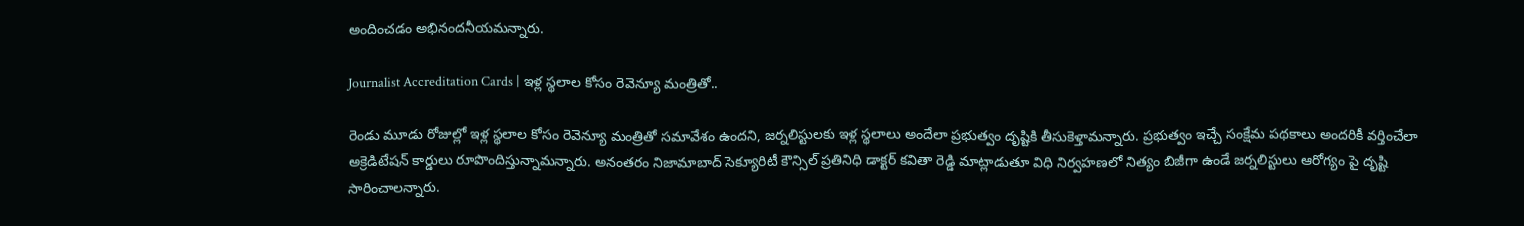అందించడం అభినందనీయమన్నారు.

Journalist Accreditation Cards | ఇళ్ల స్థలాల కోసం రెవెన్యూ మంత్రితో..

రెండు మూడు రోజుల్లో ఇళ్ల స్థలాల కోసం రెవెన్యూ మంత్రితో సమావేశం ఉందని, జర్నలిస్టులకు ఇళ్ల స్థలాలు అందేలా ప్రభుత్వం దృష్టికి తీసుకెళ్తామన్నారు. ప్రభుత్వం ఇచ్చే సంక్షేమ పథకాలు అందరికీ వర్తించేలా అక్రెడిటేషన్ కార్డులు రూపొందిస్తున్నామన్నారు. అనంతరం నిజామాబాద్ సెక్యూరిటీ కౌన్సిల్ ప్రతినిధి డాక్టర్ కవితా రెడ్డి మాట్లాడుతూ విధి నిర్వహణలో నిత్యం బిజీగా ఉండే జర్నలిస్టులు ఆరోగ్యం పై దృష్టి సారించాలన్నారు.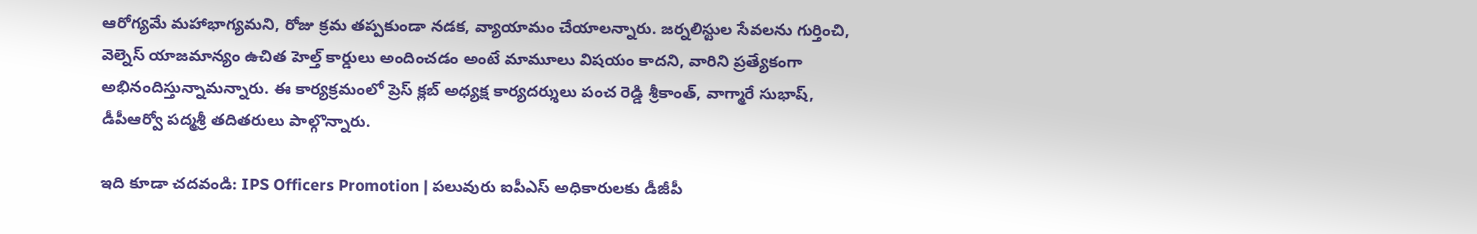ఆరోగ్యమే మహాభాగ్యమని, రోజు క్రమ తప్పకుండా నడక, వ్యాయామం చేయాలన్నారు. జర్నలిస్టుల సేవలను గుర్తించి, వెల్నెస్ యాజమాన్యం ఉచిత హెల్త్ కార్డులు అందించడం అంటే మామూలు విషయం కాదని, వారిని ప్రత్యేకంగా అభినందిస్తున్నామన్నారు. ఈ కార్యక్రమంలో ప్రెస్ క్లబ్ అధ్యక్ష కార్యదర్శులు పంచ రెడ్డి శ్రీకాంత్, వాగ్మారే సుభాష్, డీపీఆర్వో పద్మశ్రీ తదితరులు పాల్గొన్నారు.

ఇది కూడా చదవండి: IPS Officers Promotion | పలువురు ఐపీఎస్ అధికారులకు డీజీపీ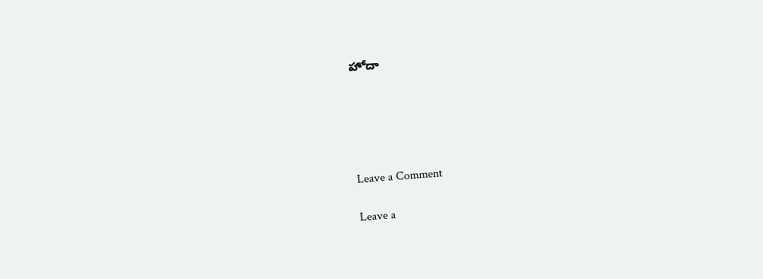హోదా





Leave a Comment

Leave a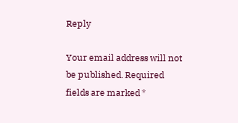Reply

Your email address will not be published. Required fields are marked *